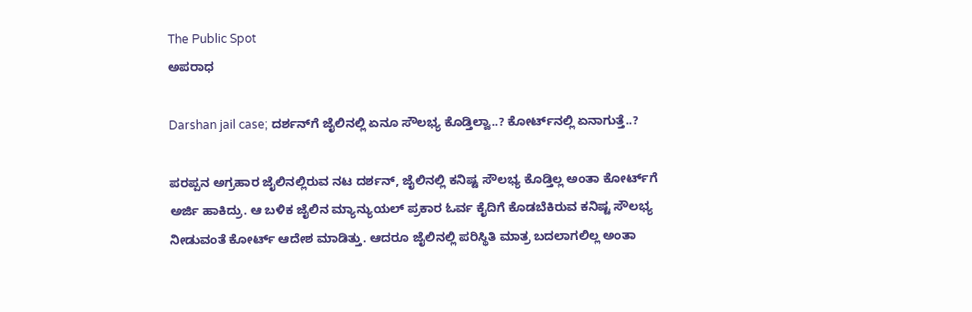The Public Spot
ಅಪರಾಧ

Darshan jail case; ದರ್ಶನ್‌ಗೆ ಜೈಲಿನಲ್ಲಿ ಏನೂ ಸೌಲಭ್ಯ ಕೊಡ್ತಿಲ್ವಾ..? ಕೋರ್ಟ್‌ನಲ್ಲಿ ಏನಾಗುತ್ತೆ..?

ಪರಪ್ಪನ ಅಗ್ರಹಾರ ಜೈಲಿನಲ್ಲಿರುವ ನಟ ದರ್ಶನ್, ಜೈಲಿನಲ್ಲಿ ಕನಿಷ್ಟ ಸೌಲಭ್ಯ ಕೊಡ್ತಿಲ್ಲ ಅಂತಾ ಕೋರ್ಟ್‌ಗೆ ಅರ್ಜಿ ಹಾಕಿದ್ರು. ಆ ಬಳಿಕ ಜೈಲಿನ ಮ್ಯಾನ್ಯುಯಲ್‌ ಪ್ರಕಾರ ಓರ್ವ ಕೈದಿಗೆ ಕೊಡಬೆಕಿರುವ ಕನಿಷ್ಟ ಸೌಲಭ್ಯ ನೀಡುವಂತೆ ಕೋರ್ಟ್‌ ಆದೇಶ ಮಾಡಿತ್ತು. ಆದರೂ ಜೈಲಿನಲ್ಲಿ ಪರಿಸ್ಥಿತಿ ಮಾತ್ರ ಬದಲಾಗಲಿಲ್ಲ ಅಂತಾ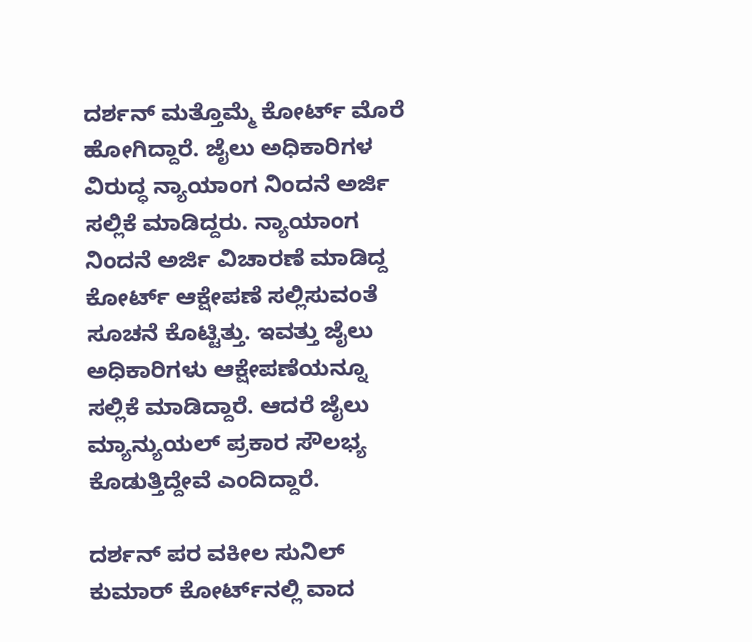ದರ್ಶನ್‌ ಮತ್ತೊಮ್ಮೆ ಕೋರ್ಟ್‌ ಮೊರೆ ಹೋಗಿದ್ದಾರೆ. ಜೈಲು ಅಧಿಕಾರಿಗಳ ವಿರುದ್ಧ ನ್ಯಾಯಾಂಗ ನಿಂದನೆ ಅರ್ಜಿ ಸಲ್ಲಿಕೆ ಮಾಡಿದ್ದರು. ನ್ಯಾಯಾಂಗ ನಿಂದನೆ ಅರ್ಜಿ ವಿಚಾರಣೆ ಮಾಡಿದ್ದ ಕೋರ್ಟ್‌ ಆಕ್ಷೇಪಣೆ ಸಲ್ಲಿಸುವಂತೆ ಸೂಚನೆ ಕೊಟ್ಟಿತ್ತು. ಇವತ್ತು ಜೈಲು ಅಧಿಕಾರಿಗಳು ಆಕ್ಷೇಪಣೆಯನ್ನೂ ಸಲ್ಲಿಕೆ ಮಾಡಿದ್ದಾರೆ. ಆದರೆ ಜೈಲು ಮ್ಯಾನ್ಯುಯಲ್‌ ಪ್ರಕಾರ ಸೌಲಭ್ಯ ಕೊಡುತ್ತಿದ್ದೇವೆ ಎಂದಿದ್ದಾರೆ.

ದರ್ಶನ್‌ ಪರ ವಕೀಲ ಸುನಿಲ್‌ ಕುಮಾರ್‌‌‌‌ ಕೋರ್ಟ್‌ನಲ್ಲಿ ವಾದ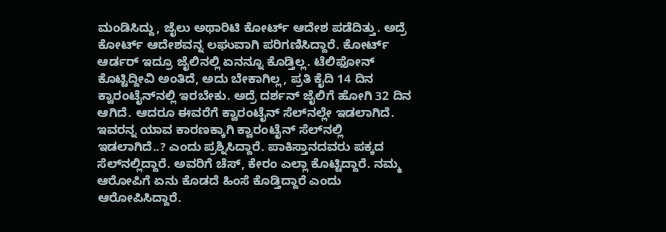ಮಂಡಿಸಿದ್ದು, ಜೈಲು ಅಥಾರಿಟಿ ಕೋರ್ಟ್‌ ಆದೇಶ ಪಡೆದಿತ್ತು. ಅದ್ರೆ ಕೋರ್ಟ್‌ ಆದೇಶವನ್ನ ಲಘುವಾಗಿ ಪರಿಗಣಿಸಿದ್ದಾರೆ. ಕೋರ್ಟ್ ಆರ್ಡರ್ ಇದ್ರೂ ಜೈಲಿನಲ್ಲಿ ಏನನ್ನೂ ಕೊಡ್ತಿಲ್ಲ. ಟೆಲಿಫೋನ್ ಕೊಟ್ಟಿದ್ದೀವಿ ಅಂತಿದೆ, ಅದು ಬೇಕಾಗಿಲ್ಲ, ಪ್ರತಿ ಕೈದಿ 14 ದಿನ ಕ್ವಾರಂಟೈನ್‌ನಲ್ಲಿ ಇರಬೇಕು. ಅದ್ರೆ ದರ್ಶನ್ ಜೈಲಿಗೆ ಹೋಗಿ 32 ದಿ‌ನ ಆಗಿದೆ. ಆದರೂ ಈವರೆಗೆ ಕ್ವಾರಂಟೈನ್‌ ಸೆಲ್‌ನಲ್ಲೇ ಇಡಲಾಗಿದೆ. ಇವರನ್ನ ಯಾವ ಕಾರಣಕ್ಕಾಗಿ ಕ್ವಾರಂಟೈನ್‌ ಸೆಲ್‌ನಲ್ಲಿ ಇಡಲಾಗಿದೆ..? ಎಂದು ಪ್ರಶ್ನಿಸಿದ್ದಾರೆ. ಪಾಕಿಸ್ತಾನದವರು ಪಕ್ಕದ ಸೆಲ್‌‌ನಲ್ಲಿದ್ದಾರೆ. ಅವರಿಗೆ ಚೆಸ್, ಕೇರಂ ಎಲ್ಲಾ ಕೊಟ್ಟಿದ್ದಾರೆ. ನಮ್ಮ ಆರೋಪಿಗೆ ಏನು ಕೊಡದೆ ಹಿಂಸೆ ಕೊಡ್ತಿದ್ದಾರೆ ಎಂದು ಆರೋಪಿಸಿದ್ದಾರೆ.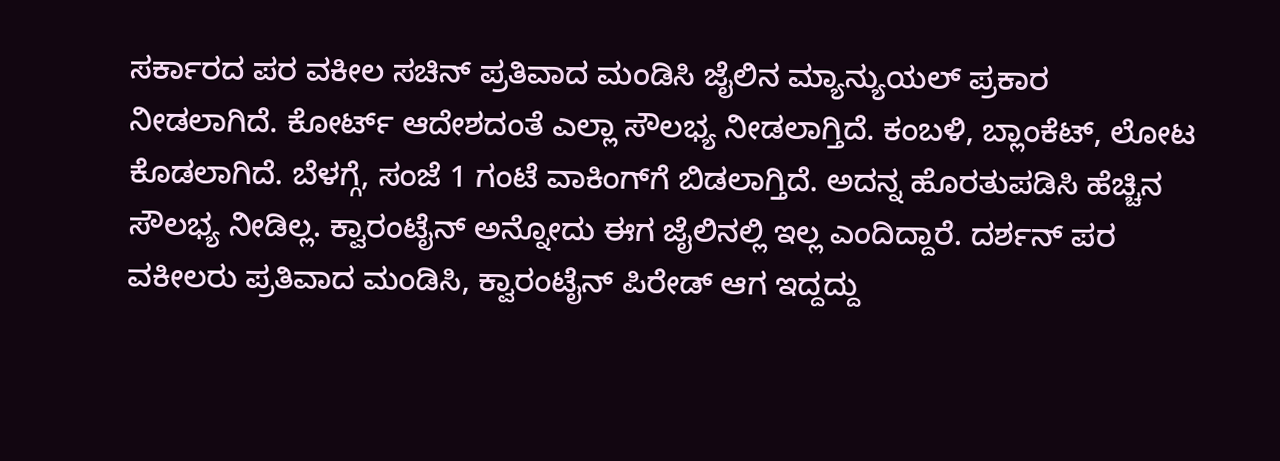ಸರ್ಕಾರದ ಪರ ವಕೀಲ ಸಚಿನ್‌ ಪ್ರತಿವಾದ ಮಂಡಿಸಿ ಜೈಲಿನ ಮ್ಯಾನ್ಯುಯಲ್‌ ಪ್ರಕಾರ ನೀಡಲಾಗಿದೆ. ಕೋರ್ಟ್ ಆದೇಶದಂತೆ ಎಲ್ಲಾ ಸೌಲಭ್ಯ ನೀಡಲಾಗ್ತಿದೆ. ಕಂಬಳಿ, ಬ್ಲಾಂಕೆಟ್‌‌‌, ಲೋಟ ಕೊಡಲಾಗಿದೆ. ಬೆಳಗ್ಗೆ, ಸಂಜೆ 1 ಗಂಟೆ ವಾಕಿಂಗ್‌ಗೆ ಬಿಡಲಾಗ್ತಿದೆ. ಅದನ್ನ ಹೊರತುಪಡಿಸಿ ಹೆಚ್ಚಿನ ಸೌಲಭ್ಯ ನೀಡಿಲ್ಲ. ಕ್ವಾರಂಟೈನ್ ಅನ್ನೋದು ಈಗ ಜೈಲಿನಲ್ಲಿ ಇಲ್ಲ ಎಂದಿದ್ದಾರೆ. ದರ್ಶನ್‌ ಪರ ವಕೀಲರು ಪ್ರತಿವಾದ ಮಂಡಿಸಿ, ಕ್ವಾರಂಟೈನ್ ಪಿರೇಡ್ ಆಗ ಇದ್ದದ್ದು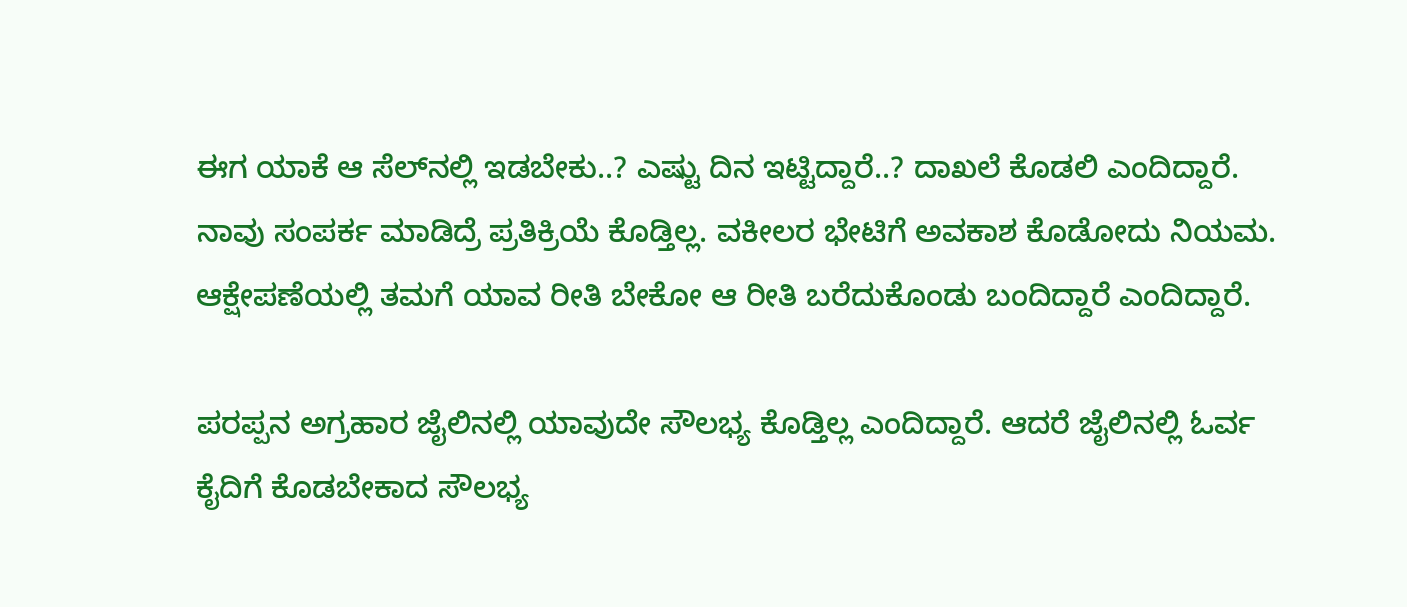ಈಗ ಯಾಕೆ ಆ ಸೆಲ್‌ನಲ್ಲಿ ಇಡಬೇಕು..? ಎಷ್ಟು ದಿನ ಇಟ್ಟಿದ್ದಾರೆ..? ದಾಖಲೆ ಕೊಡಲಿ ಎಂದಿದ್ದಾರೆ. ನಾವು ಸಂಪರ್ಕ ಮಾಡಿದ್ರೆ ಪ್ರತಿಕ್ರಿಯೆ ಕೊಡ್ತಿಲ್ಲ. ವಕೀಲರ ಭೇಟಿಗೆ ಅವಕಾಶ ಕೊಡೋದು ನಿಯಮ. ಆಕ್ಷೇಪಣೆಯಲ್ಲಿ ತಮಗೆ ಯಾವ ರೀತಿ ಬೇಕೋ ಆ ರೀತಿ ಬರೆದುಕೊಂಡು ಬಂದಿದ್ದಾರೆ ಎಂದಿದ್ದಾರೆ.

ಪರಪ್ಪನ ಅಗ್ರಹಾರ ಜೈಲಿನಲ್ಲಿ ಯಾವುದೇ ಸೌಲಭ್ಯ ಕೊಡ್ತಿಲ್ಲ ಎಂದಿದ್ದಾರೆ. ಆದರೆ ಜೈಲಿನಲ್ಲಿ ಓರ್ವ ಕೈದಿಗೆ ಕೊಡಬೇಕಾದ ಸೌಲಭ್ಯ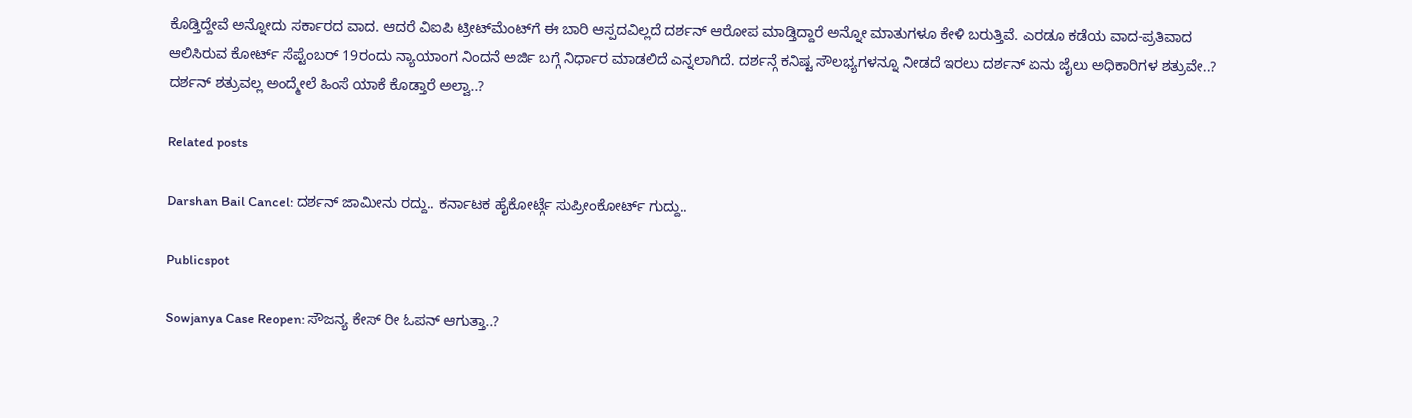ಕೊಡ್ತಿದ್ದೇವೆ ಅನ್ನೋದು ಸರ್ಕಾರದ ವಾದ. ಆದರೆ ವಿಐಪಿ ಟ್ರೀಟ್‌ಮೆಂಟ್‌ಗೆ ಈ ಬಾರಿ ಆಸ್ಪದವಿಲ್ಲದೆ ದರ್ಶನ್‌ ಆರೋಪ ಮಾಡ್ತಿದ್ದಾರೆ ಅನ್ನೋ ಮಾತುಗಳೂ ಕೇಳಿ ಬರುತ್ತಿವೆ. ಎರಡೂ ಕಡೆಯ ವಾದ-ಪ್ರತಿವಾದ ಆಲಿಸಿರುವ ಕೋರ್ಟ್ ಸೆಪ್ಟೆಂಬರ್ 19ರಂದು ನ್ಯಾಯಾಂಗ ನಿಂದನೆ ಅರ್ಜಿ ಬಗ್ಗೆ ನಿರ್ಧಾರ ಮಾಡಲಿದೆ ಎನ್ನಲಾಗಿದೆ. ದರ್ಶನ್ಗೆ ಕನಿಷ್ಟ ಸೌಲಭ್ಯಗಳನ್ನೂ ನೀಡದೆ ಇರಲು ದರ್ಶನ್‌ ಏನು ಜೈಲು ಅಧಿಕಾರಿಗಳ ಶತ್ರುವೇ..? ದರ್ಶನ್‌ ಶತ್ರುವಲ್ಲ ಅಂದ್ಮೇಲೆ ಹಿಂಸೆ ಯಾಕೆ ಕೊಡ್ತಾರೆ ಅಲ್ವಾ..?

Related posts

Darshan Bail Cancel: ದರ್ಶನ್ ಜಾಮೀನು ರದ್ದು.. ಕರ್ನಾಟಕ ಹೈಕೋರ್ಟ್ಗೆ ಸುಪ್ರೀಂಕೋರ್ಟ್ ಗುದ್ದು..

Publicspot

Sowjanya Case Reopen: ಸೌಜನ್ಯ ಕೇಸ್ ರೀ ಓಪನ್ ಆಗುತ್ತಾ..?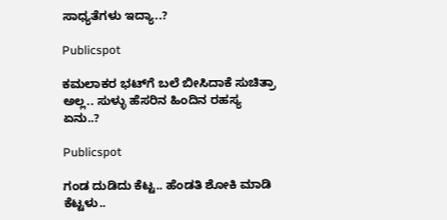ಸಾಧ್ಯತೆಗಳು ಇದ್ಯಾ..?

Publicspot

ಕಮಲಾಕರ ಭಟ್‌ಗೆ ಬಲೆ ಬೀಸಿದಾಕೆ ಸುಚಿತ್ರಾ ಅಲ್ಲ.. ಸುಳ್ಳು ಹೆಸರಿನ ಹಿಂದಿನ ರಹಸ್ಯ ಏನು..?

Publicspot

ಗಂಡ ದುಡಿದು ಕೆಟ್ಟ.. ಹೆಂಡತಿ ಶೋಕಿ ಮಾಡಿ ಕೆಟ್ಟಳು..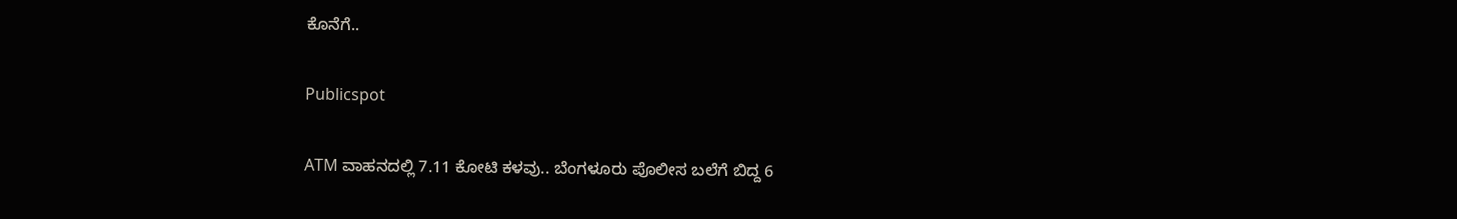ಕೊನೆಗೆ..

Publicspot

ATM ವಾಹನದಲ್ಲಿ 7.11 ಕೋಟಿ ಕಳವು.. ಬೆಂಗಳೂರು ಪೊಲೀಸ ಬಲೆಗೆ ಬಿದ್ದ 6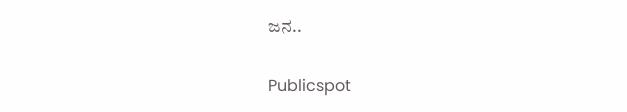ಜನ..

Publicspot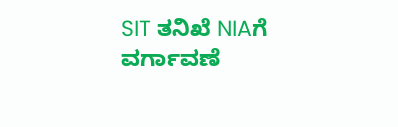SIT ತನಿಖೆ NIAಗೆ ವರ್ಗಾವಣೆ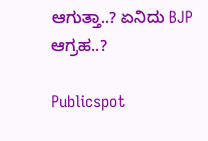ಆಗುತ್ತಾ..? ಏನಿದು BJP ಆಗ್ರಹ..?

Publicspot